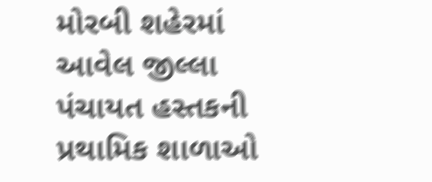મોરબી શહેરમાં આવેલ જીલ્લા પંચાયત હસ્તકની પ્રથામિક શાળાઓ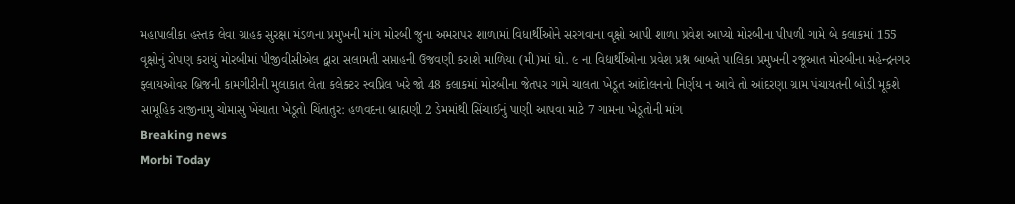મહાપાલીકા હસ્તક લેવા ગ્રાહક સુરક્ષા મંડળના પ્રમુખની માંગ મોરબી જુના અમરાપર શાળામાં વિધાર્થીઓને સરગવાના વૃક્ષો આપી શાળા પ્રવેશ આપ્યો મોરબીના પીપળી ગામે બે કલાકમાં 155 વૃક્ષોનું રોપણ કરાયું મોરબીમાં પીજીવીસીએલ દ્વારા સલામતી સપ્તાહની ઉજવણી કરાશે માળિયા (મી)માં ધો. ૯ ના વિદ્યાર્થીઓના પ્રવેશ પ્રશ્ન બાબતે પાલિકા પ્રમુખની રજૂઆત મોરબીના મહેન્દ્રનગર ફ્લાયઓવર બ્રિજની કામગીરીની મુલાકાત લેતા કલેક્ટર સ્વપ્નિલ ખરે જો 48 કલાકમાં મોરબીના જેતપર ગામે ચાલતા ખેડૂત આંદોલનનો નિર્ણય ન આવે તો આંદરણા ગ્રામ પંચાયતની બોડી મૂકશે સામૂહિક રાજીનામુ ચોમાસુ ખેંચાતા ખેડૂતો ચિંતાતુર: હળવદના બ્રાહ્મણી 2 ડેમમાંથી સિંચાઈનું પાણી આપવા માટે 7 ગામના ખેડૂતોની માંગ
Breaking news
Morbi Today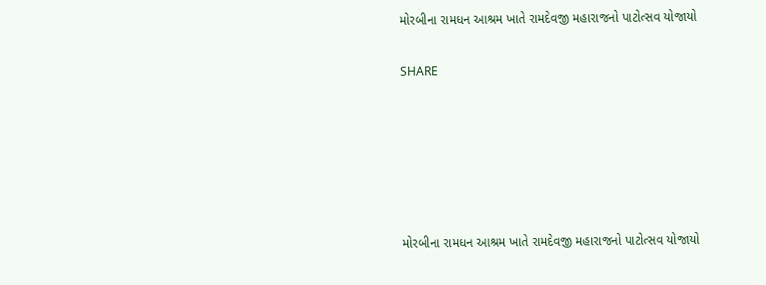મોરબીના રામધન આશ્રમ ખાતે રામદેવજી મહારાજનો પાટોત્સવ યોજાયો


SHARE









મોરબીના રામધન આશ્રમ ખાતે રામદેવજી મહારાજનો પાટોત્સવ યોજાયો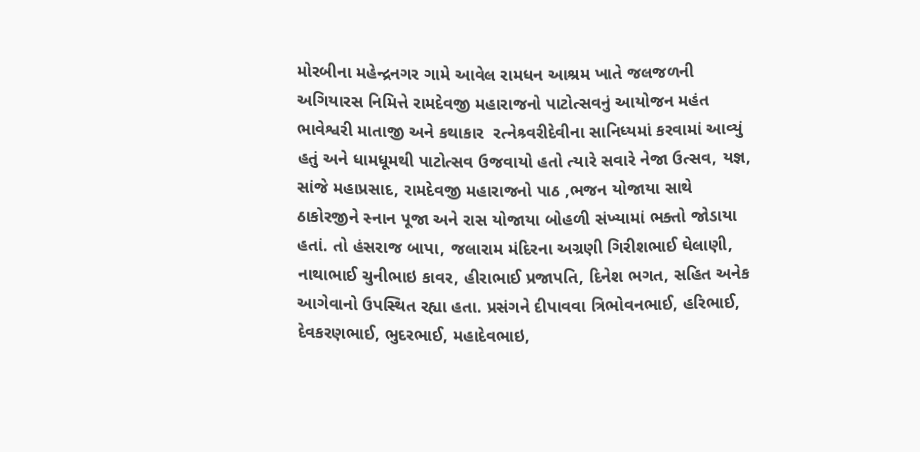મોરબીના મહેન્દ્રનગર ગામે આવેલ રામધન આશ્રમ ખાતે જલજળની અગિયારસ નિમિત્તે રામદેવજી મહારાજનો પાટોત્સવનું આયોજન મહંત ભાવેશ્વરી માતાજી અને કથાકાર  રત્નેશ્ર્વરીદેવીના સાનિધ્યમાં કરવામાં આવ્યું હતું અને ધામધૂમથી પાટોત્સવ ઉજવાયો હતો ત્યારે સવારે નેજા ઉત્સવ, યજ્ઞ, સાંજે મહાપ્રસાદ, રામદેવજી મહારાજનો પાઠ ,ભજન યોજાયા સાથે ઠાકોરજીને સ્નાન પૂજા અને રાસ યોજાયા બોહળી સંખ્યામાં ભક્તો જોડાયા હતાં. તો હંસરાજ બાપા, જલારામ મંદિરના અગ્રણી ગિરીશભાઈ ઘેલાણી, નાથાભાઈ ચુનીભાઇ કાવર, હીરાભાઈ પ્રજાપતિ, દિનેશ ભગત, સહિત અનેક આગેવાનો ઉપસ્થિત રહ્યા હતા. પ્રસંગને દીપાવવા ત્રિભોવનભાઈ, હરિભાઈ, દેવકરણભાઈ, ભુદરભાઈ, મહાદેવભાઇ,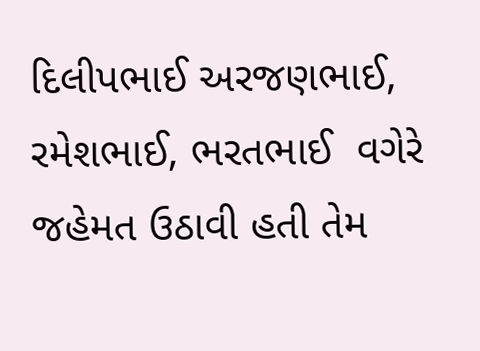દિલીપભાઈ અરજણભાઈ, રમેશભાઈ, ભરતભાઈ  વગેરે જહેમત ઉઠાવી હતી તેમ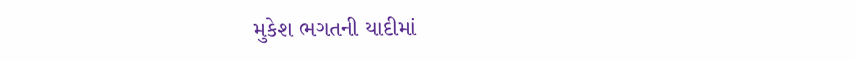મુકેશ ભગતની યાદીમાં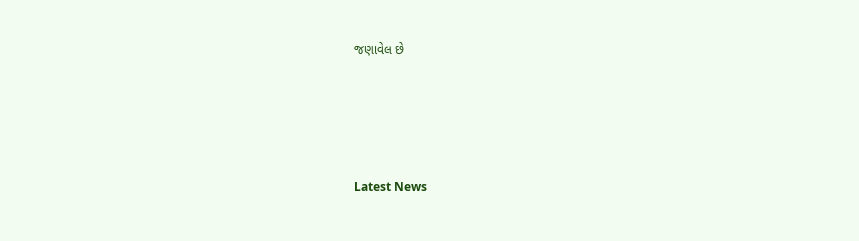જણાવેલ છે






Latest News